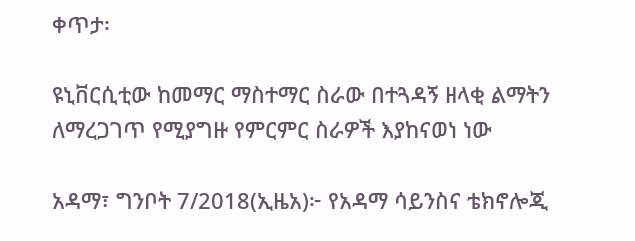ቀጥታ፡

ዩኒቨርሲቲው ከመማር ማስተማር ስራው በተጓዳኝ ዘላቂ ልማትን ለማረጋገጥ የሚያግዙ የምርምር ስራዎች እያከናወነ ነው

አዳማ፣ ግንቦት 7/2018(ኢዜአ)፦ የአዳማ ሳይንስና ቴክኖሎጂ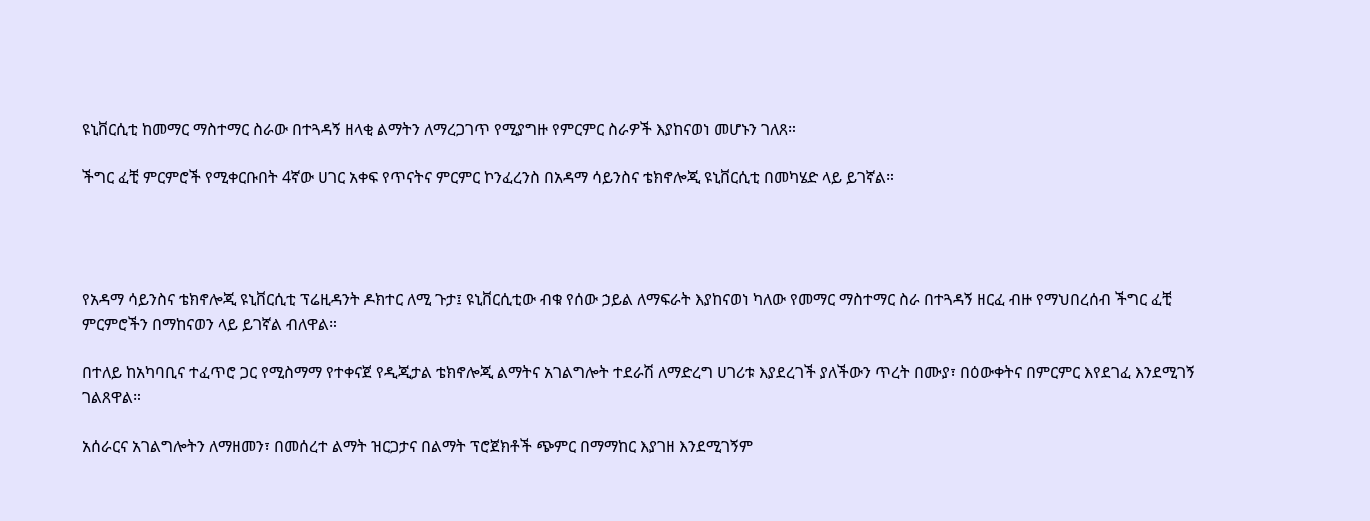ዩኒቨርሲቲ ከመማር ማስተማር ስራው በተጓዳኝ ዘላቂ ልማትን ለማረጋገጥ የሚያግዙ የምርምር ስራዎች እያከናወነ መሆኑን ገለጸ።

ችግር ፈቺ ምርምሮች የሚቀርቡበት 4ኛው ሀገር አቀፍ የጥናትና ምርምር ኮንፈረንስ በአዳማ ሳይንስና ቴክኖሎጂ ዩኒቨርሲቲ በመካሄድ ላይ ይገኛል።




የአዳማ ሳይንስና ቴክኖሎጂ ዩኒቨርሲቲ ፕሬዚዳንት ዶክተር ለሚ ጉታ፤ ዩኒቨርሲቲው ብቁ የሰው ኃይል ለማፍራት እያከናወነ ካለው የመማር ማስተማር ስራ በተጓዳኝ ዘርፈ ብዙ የማህበረሰብ ችግር ፈቺ ምርምሮችን በማከናወን ላይ ይገኛል ብለዋል።

በተለይ ከአካባቢና ተፈጥሮ ጋር የሚስማማ የተቀናጀ የዲጂታል ቴክኖሎጂ ልማትና አገልግሎት ተደራሽ ለማድረግ ሀገሪቱ እያደረገች ያለችውን ጥረት በሙያ፣ በዕውቀትና በምርምር እየደገፈ እንደሚገኝ ገልጸዋል።

አሰራርና አገልግሎትን ለማዘመን፣ በመሰረተ ልማት ዝርጋታና በልማት ፕሮጀክቶች ጭምር በማማከር እያገዘ እንደሚገኝም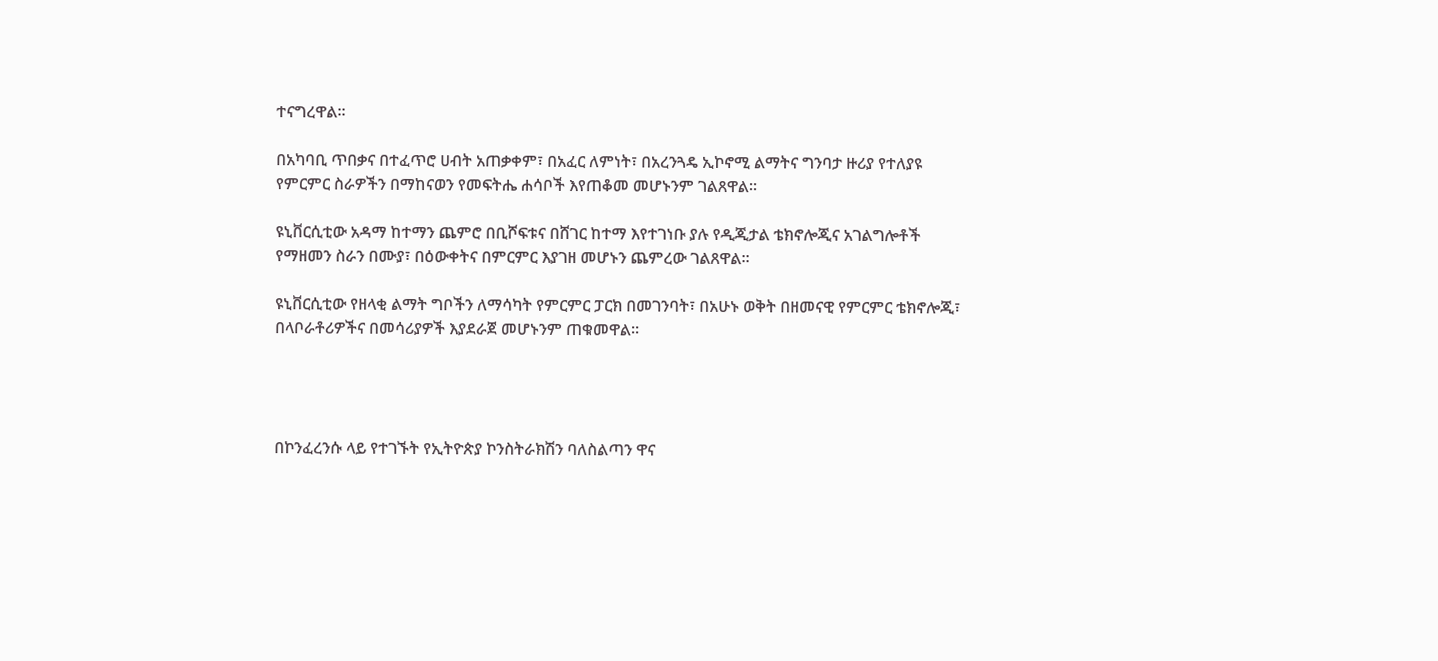ተናግረዋል።

በአካባቢ ጥበቃና በተፈጥሮ ሀብት አጠቃቀም፣ በአፈር ለምነት፣ በአረንጓዴ ኢኮኖሚ ልማትና ግንባታ ዙሪያ የተለያዩ የምርምር ስራዎችን በማከናወን የመፍትሔ ሐሳቦች እየጠቆመ መሆኑንም ገልጸዋል።

ዩኒቨርሲቲው አዳማ ከተማን ጨምሮ በቢሾፍቱና በሸገር ከተማ እየተገነቡ ያሉ የዲጂታል ቴክኖሎጂና አገልግሎቶች የማዘመን ስራን በሙያ፣ በዕውቀትና በምርምር እያገዘ መሆኑን ጨምረው ገልጸዋል።

ዩኒቨርሲቲው የዘላቂ ልማት ግቦችን ለማሳካት የምርምር ፓርክ በመገንባት፣ በአሁኑ ወቅት በዘመናዊ የምርምር ቴክኖሎጂ፣ በላቦራቶሪዎችና በመሳሪያዎች እያደራጀ መሆኑንም ጠቁመዋል።




በኮንፈረንሱ ላይ የተገኙት የኢትዮጵያ ኮንስትራክሽን ባለስልጣን ዋና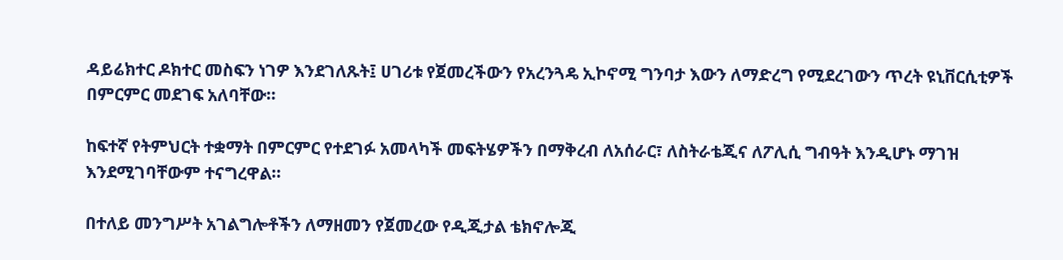ዳይሬክተር ዶክተር መስፍን ነገዎ እንደገለጹት፤ ሀገሪቱ የጀመረችውን የአረንጓዴ ኢኮኖሚ ግንባታ እውን ለማድረግ የሚደረገውን ጥረት ዩኒቨርሲቲዎች በምርምር መደገፍ አለባቸው።

ከፍተኛ የትምህርት ተቋማት በምርምር የተደገፉ አመላካች መፍትሄዎችን በማቅረብ ለአሰራር፣ ለስትራቴጂና ለፖሊሲ ግብዓት እንዲሆኑ ማገዝ እንደሚገባቸውም ተናግረዋል።

በተለይ መንግሥት አገልግሎቶችን ለማዘመን የጀመረው የዲጂታል ቴክኖሎጂ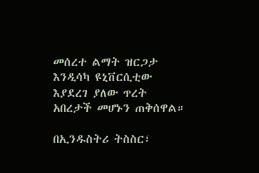መሰረተ ልማት ዝርጋታ እንዲሳካ ዩኒቨርሲቲው እያደረገ ያለው ጥረት አበረታች መሆኑን ጠቅሰዋል።

በኢንዱስትሪ ትስስር፣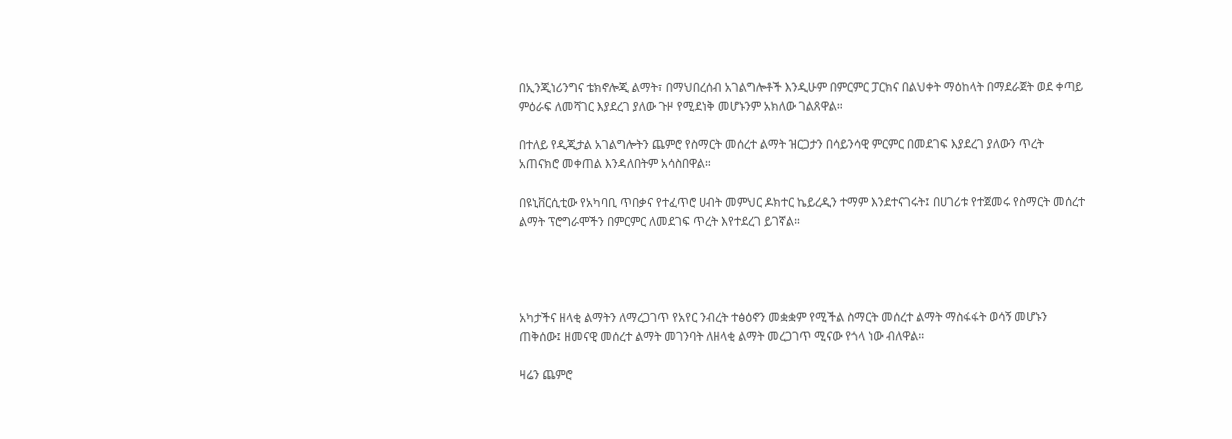በኢንጂነሪንግና ቴክኖሎጂ ልማት፣ በማህበረሰብ አገልግሎቶች እንዲሁም በምርምር ፓርክና በልህቀት ማዕከላት በማደራጀት ወደ ቀጣይ ምዕራፍ ለመሻገር እያደረገ ያለው ጉዞ የሚደነቅ መሆኑንም አክለው ገልጸዋል።

በተለይ የዲጂታል አገልግሎትን ጨምሮ የስማርት መሰረተ ልማት ዝርጋታን በሳይንሳዊ ምርምር በመደገፍ እያደረገ ያለውን ጥረት አጠናክሮ መቀጠል እንዳለበትም አሳስበዋል።

በዩኒቨርሲቲው የአካባቢ ጥበቃና የተፈጥሮ ሀብት መምህር ዶክተር ኬይረዲን ተማም እንደተናገሩት፤ በሀገሪቱ የተጀመሩ የስማርት መሰረተ ልማት ፕሮግራሞችን በምርምር ለመደገፍ ጥረት እየተደረገ ይገኛል።




አካታችና ዘላቂ ልማትን ለማረጋገጥ የአየር ንብረት ተፅዕኖን መቋቋም የሚችል ስማርት መሰረተ ልማት ማስፋፋት ወሳኝ መሆኑን ጠቅሰው፤ ዘመናዊ መሰረተ ልማት መገንባት ለዘላቂ ልማት መረጋገጥ ሚናው የጎላ ነው ብለዋል።

ዛሬን ጨምሮ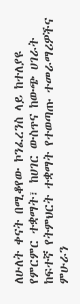ለሁለት ቀናት በሚቆየው ኮንፈረንስ ላይ ከተለያዩ የምርምር ተቋማት፣ ከሀገር ውስጥና ከውጭ ሀገራት ከፍተኛ የትምህርት ተቋማት የተወጣጡ ተመራማሪዎችና ምሁራን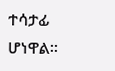ተሳታፊ ሆነዋል።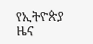የኢትዮጵያ ዜና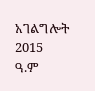አገልግሎት
2015
ዓ.ም